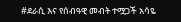#ደራሲ እና የሰብዓዊ መብት ተሟጋች አሳዬ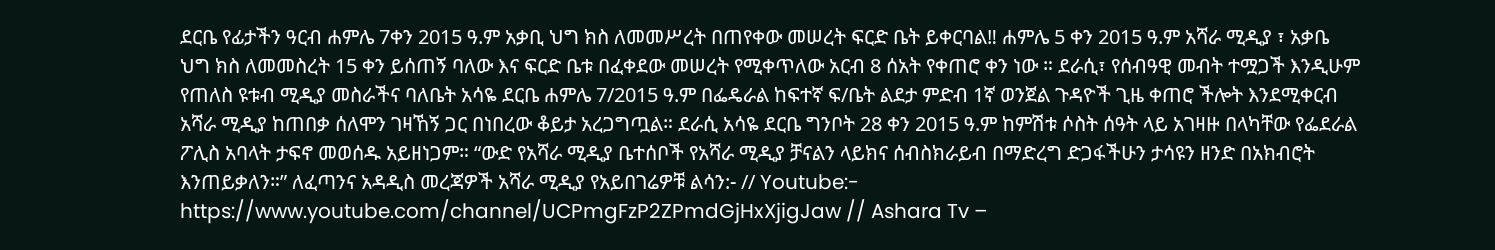ደርቤ የፊታችን ዓርብ ሐምሌ 7ቀን 2015 ዓ.ም አቃቢ ህግ ክስ ለመመሥረት በጠየቀው መሠረት ፍርድ ቤት ይቀርባል‼ ሐምሌ 5 ቀን 2015 ዓ.ም አሻራ ሚዲያ ፣ አቃቤ ህግ ክስ ለመመስረት 15 ቀን ይሰጠኝ ባለው እና ፍርድ ቤቱ በፈቀደው መሠረት የሚቀጥለው አርብ 8 ሰአት የቀጠሮ ቀን ነው ። ደራሲ፣ የሰብዓዊ መብት ተሟጋች እንዲሁም የጠለስ ዩቱብ ሚዲያ መስራችና ባለቤት አሳዬ ደርቤ ሐምሌ 7/2015 ዓ.ም በፌዴራል ከፍተኛ ፍ/ቤት ልደታ ምድብ 1ኛ ወንጀል ጉዳዮች ጊዜ ቀጠሮ ችሎት እንደሚቀርብ አሻራ ሚዲያ ከጠበቃ ሰለሞን ገዛኸኝ ጋር በነበረው ቆይታ አረጋግጧል። ደራሲ አሳዬ ደርቤ ግንቦት 28 ቀን 2015 ዓ.ም ከምሽቱ ሶስት ሰዓት ላይ አገዛዙ በላካቸው የፌደራል ፖሊስ አባላት ታፍኖ መወሰዱ አይዘነጋም። “ውድ የአሻራ ሚዲያ ቤተሰቦች የአሻራ ሚዲያ ቻናልን ላይክና ሰብስክራይብ በማድረግ ድጋፋችሁን ታሳዩን ዘንድ በአክብሮት እንጠይቃለን።” ለፈጣንና አዳዲስ መረጃዎች አሻራ ሚዲያ የአይበገሬዎቹ ልሳን:- // Youtube:- https://www.youtube.com/channel/UCPmgFzP2ZPmdGjHxXjigJaw // Ashara Tv –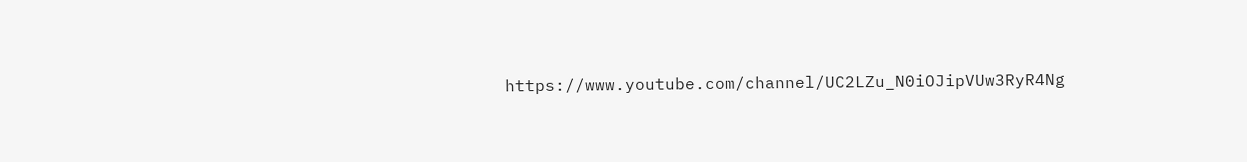https://www.youtube.com/channel/UC2LZu_N0iOJipVUw3RyR4Ng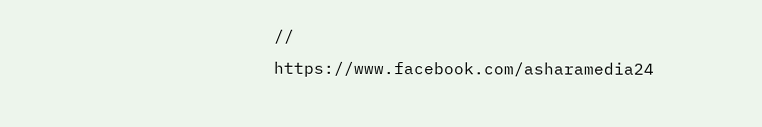// https://www.facebook.com/asharamedia24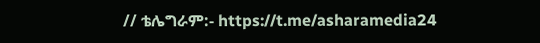// ቴሌግራም:- https://t.me/asharamedia24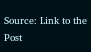Source: Link to the Post